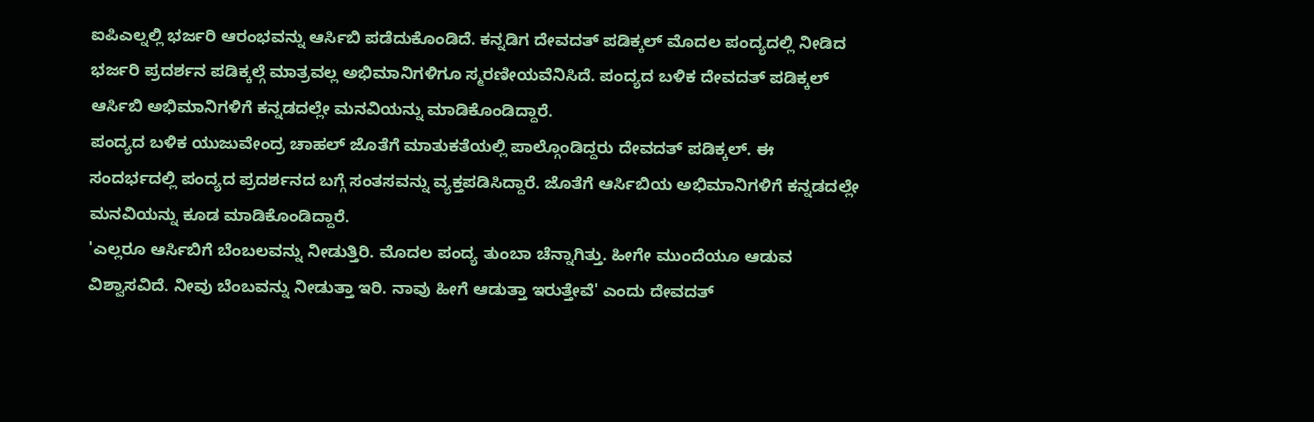ಐಪಿಎಲ್ನಲ್ಲಿ ಭರ್ಜರಿ ಆರಂಭವನ್ನು ಆರ್ಸಿಬಿ ಪಡೆದುಕೊಂಡಿದೆ. ಕನ್ನಡಿಗ ದೇವದತ್ ಪಡಿಕ್ಕಲ್ ಮೊದಲ ಪಂದ್ಯದಲ್ಲಿ ನೀಡಿದ ಭರ್ಜರಿ ಪ್ರದರ್ಶನ ಪಡಿಕ್ಕಲ್ಗೆ ಮಾತ್ರವಲ್ಲ ಅಭಿಮಾನಿಗಳಿಗೂ ಸ್ಮರಣೀಯವೆನಿಸಿದೆ. ಪಂದ್ಯದ ಬಳಿಕ ದೇವದತ್ ಪಡಿಕ್ಕಲ್ ಆರ್ಸಿಬಿ ಅಭಿಮಾನಿಗಳಿಗೆ ಕನ್ನಡದಲ್ಲೇ ಮನವಿಯನ್ನು ಮಾಡಿಕೊಂಡಿದ್ದಾರೆ.
ಪಂದ್ಯದ ಬಳಿಕ ಯುಜುವೇಂದ್ರ ಚಾಹಲ್ ಜೊತೆಗೆ ಮಾತುಕತೆಯಲ್ಲಿ ಪಾಲ್ಗೊಂಡಿದ್ದರು ದೇವದತ್ ಪಡಿಕ್ಕಲ್. ಈ ಸಂದರ್ಭದಲ್ಲಿ ಪಂದ್ಯದ ಪ್ರದರ್ಶನದ ಬಗ್ಗೆ ಸಂತಸವನ್ನು ವ್ಯಕ್ತಪಡಿಸಿದ್ದಾರೆ. ಜೊತೆಗೆ ಆರ್ಸಿಬಿಯ ಅಭಿಮಾನಿಗಳಿಗೆ ಕನ್ನಡದಲ್ಲೇ ಮನವಿಯನ್ನು ಕೂಡ ಮಾಡಿಕೊಂಡಿದ್ದಾರೆ.
'ಎಲ್ಲರೂ ಆರ್ಸಿಬಿಗೆ ಬೆಂಬಲವನ್ನು ನೀಡುತ್ತಿರಿ. ಮೊದಲ ಪಂದ್ಯ ತುಂಬಾ ಚೆನ್ನಾಗಿತ್ತು. ಹೀಗೇ ಮುಂದೆಯೂ ಆಡುವ ವಿಶ್ವಾಸವಿದೆ. ನೀವು ಬೆಂಬವನ್ನು ನೀಡುತ್ತಾ ಇರಿ. ನಾವು ಹೀಗೆ ಆಡುತ್ತಾ ಇರುತ್ತೇವೆ' ಎಂದು ದೇವದತ್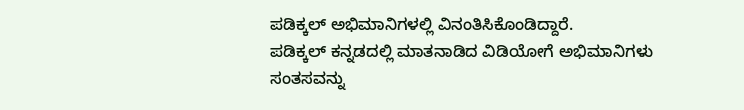ಪಡಿಕ್ಕಲ್ ಅಭಿಮಾನಿಗಳಲ್ಲಿ ವಿನಂತಿಸಿಕೊಂಡಿದ್ದಾರೆ.
ಪಡಿಕ್ಕಲ್ ಕನ್ನಡದಲ್ಲಿ ಮಾತನಾಡಿದ ವಿಡಿಯೋಗೆ ಅಭಿಮಾನಿಗಳು ಸಂತಸವನ್ನು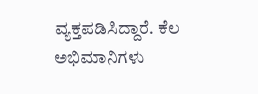ವ್ಯಕ್ತಪಡಿಸಿದ್ದಾರೆ. ಕೆಲ ಅಭಿಮಾನಿಗಳು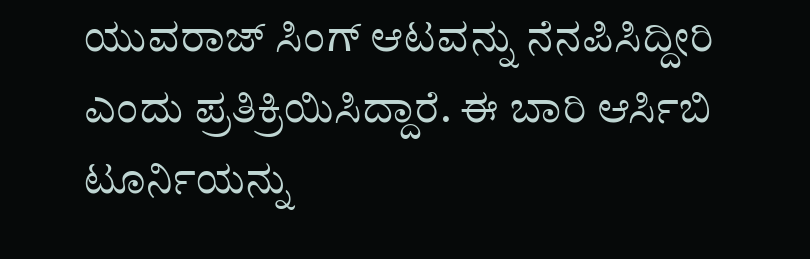ಯುವರಾಜ್ ಸಿಂಗ್ ಆಟವನ್ನು ನೆನಪಿಸಿದ್ದೀರಿ ಎಂದು ಪ್ರತಿಕ್ರಿಯಿಸಿದ್ದಾರೆ. ಈ ಬಾರಿ ಆರ್ಸಿಬಿ ಟೂರ್ನಿಯನ್ನು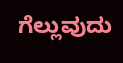ಗೆಲ್ಲುವುದು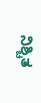ನಿಶ್ಚಿತ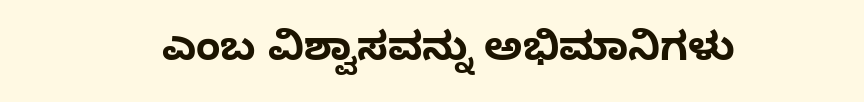ಎಂಬ ವಿಶ್ವಾಸವನ್ನು ಅಭಿಮಾನಿಗಳು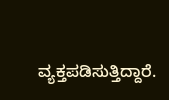ವ್ಯಕ್ತಪಡಿಸುತ್ತಿದ್ದಾರೆ.